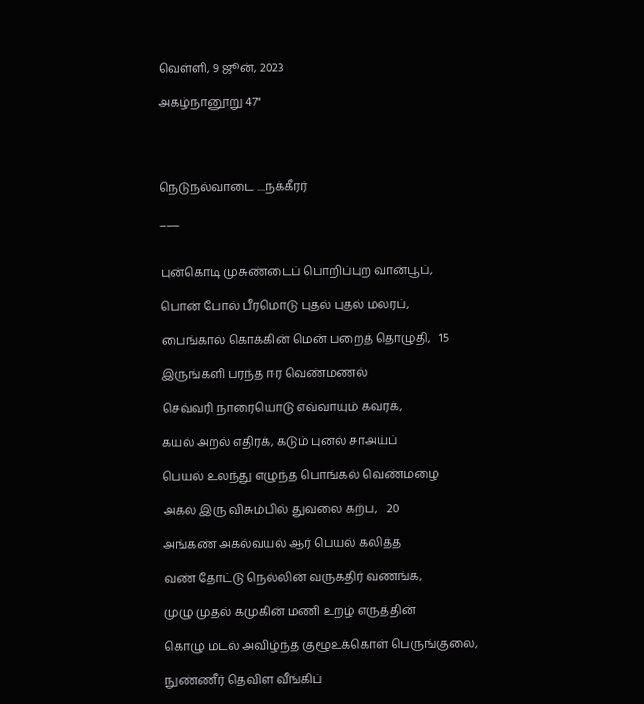வெள்ளி, 9 ஜூன், 2023

அகழ்நானூறு 47"




நெடுநல்வாடை ....ந‌க்கீரர்

___


புன்கொடி முசுண்டைப் பொறிப்புற வான்பூப்,

பொன் போல் பீரமொடு புதல் புதல் மலரப்,

பைங்கால் கொக்கின் மென் பறைத் தொழுதி,   15

இருங்களி பரந்த ஈர வெண்மணல்

செவ்வரி நாரையொடு எவ்வாயும் கவரக்,

கயல் அறல் எதிரக், கடும் புனல் சாஅய்ப்

பெயல் உலந்து எழுந்த பொங்கல் வெண்மழை

அகல் இரு விசும்பில் துவலை கற்ப,   20

அங்கண் அகல்வயல் ஆர் பெயல் கலித்த

வண் தோட்டு நெல்லின் வருகதிர் வணங்க,

முழு முதல் கமுகின் மணி உறழ் எருத்தின்

கொழு மடல் அவிழ்ந்த குழூஉக்கொள் பெருங்குலை,

நுண்ணீர் தெவிள வீங்கிப்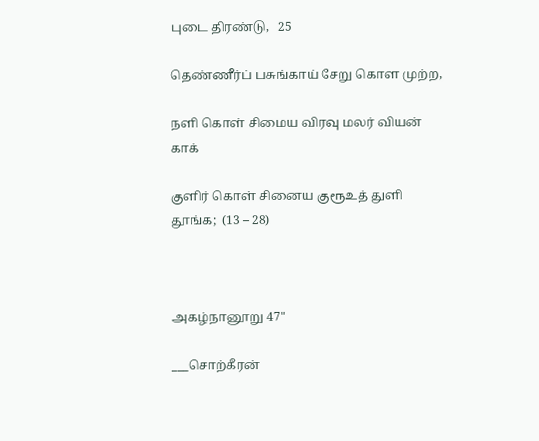புடை திரண்டு,   25

தெண்ணீர்ப் பசுங்காய் சேறு கொள முற்ற,

நளி கொள் சிமைய விரவு மலர் வியன் காக்

குளிர் கொள் சினைய குரூஉத் துளி தூங்க;  (13 – 28)



அகழ்நானூறு 47"

___சொற்கீரன்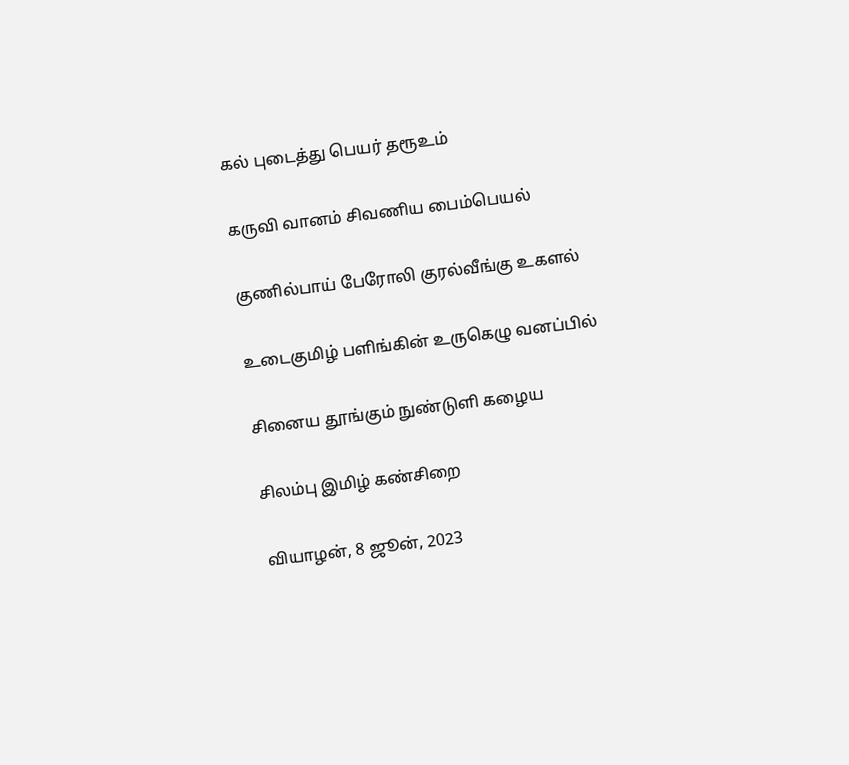கல் புடைத்து பெயர் தரூஉம்

கருவி வானம் சிவணிய பைம்பெயல்

குணில்பாய் பேரோலி குரல்வீங்கு உகளல்

உடைகுமிழ் பளிங்கின் உருகெழு வனப்பில்

சினைய தூங்கும் நுண்டுளி கழைய‌

சிலம்பு இமிழ் கண்சிறை

வியாழன், 8 ஜூன், 2023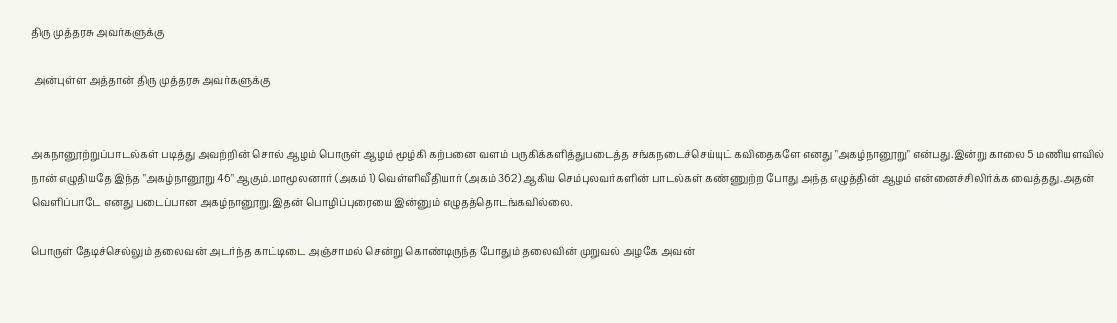திரு முத்தரசு அவர்களுக்கு

 அன்புள்ள அத்தான் திரு முத்தரசு அவர்களுக்கு


அகநானூற்றுப்பாடல்கள் படித்து அவற்றின் சொல் ஆழம் பொருள் ஆழம் மூழ்கி கற்பனை வளம் பருகிக்களித்துபடைத்த சங்கநடைச்செய்யுட் கவிதைகளே எனது "அகழ்நானூறு" என்பது.இன்று காலை 5 மணியளவில் நான் எழுதியதே இந்த "அகழ்நானூறு 46" ஆகும்.மாமூலனார் (அகம் 1) வெள்ளிவீதியார் (அகம் 362) ஆகிய செம்புலவர்களின் பாடல்கள் கண்ணுற்ற போது அந்த எழுத்தின் ஆழம் என்னைச்சிலிர்க்க வைத்தது.அதன் வெளிப்பாடே எனது படைப்பான அகழ்நானூறு.இதன் பொழிப்புரையை இன்னும் எழுதத்தொடங்கவில்லை.

பொருள் தேடிச்செல்லும் தலைவன் அடர்ந்த காட்டிடை அஞ்சாமல் சென்று கொண்டிருந்த போதும் தலைவின் முறுவல் அழகே அவன்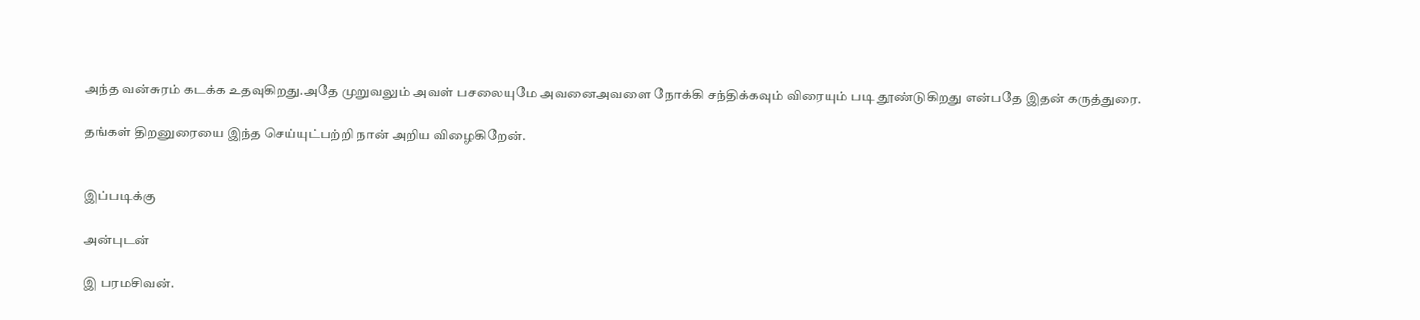அந்த வன்சுரம் கடக்க உதவுகிறது.அதே முறுவலும் அவள் பசலையுமே அவனைஅவளை நோக்கி சந்திக்கவும் விரையும் படி தூண்டுகிறது என்பதே இதன் கருத்துரை.

தங்கள் திறனுரையை இந்த செய்யுட்பற்றி நான் அறிய விழைகிறேன்.


இப்படிக்கு

அன்புடன்

இ பரமசிவன்.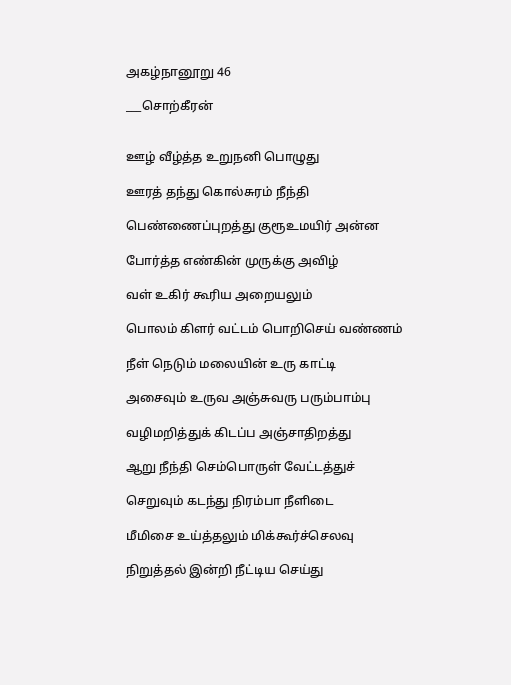அகழ்நானூறு 46

___சொற்கீரன்


ஊழ் வீழ்த்த உறுநனி பொழுது

ஊரத் தந்து கொல்சுரம் நீந்தி

பெண்ணைப்புறத்து குரூஉமயிர் அன்ன‌

போர்த்த எண்கின் முருக்கு அவிழ்

வள் உகிர் கூரிய அறையலும்

பொலம் கிளர் வட்டம் பொறிசெய் வண்ணம்

நீள் நெடும் மலையின் உரு காட்டி

அசைவும் உருவ அஞ்சுவரு பரும்பாம்பு

வழிமறித்துக் கிடப்ப அஞ்சாதிறத்து

ஆறு நீந்தி செம்பொருள் வேட்டத்துச்

செறுவும் கடந்து நிரம்பா நீளிடை

மீமிசை உய்த்தலும் மிக்கூர்ச்செலவு

நிறுத்தல் இன்றி நீட்டிய செய்து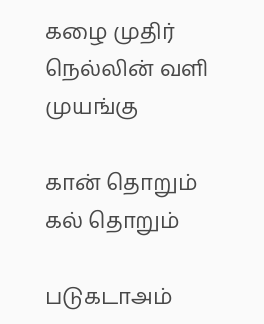கழை முதிர் நெல்லின் வளி முயங்கு

கான் தொறும் கல் தொறும்

படுகடாஅம்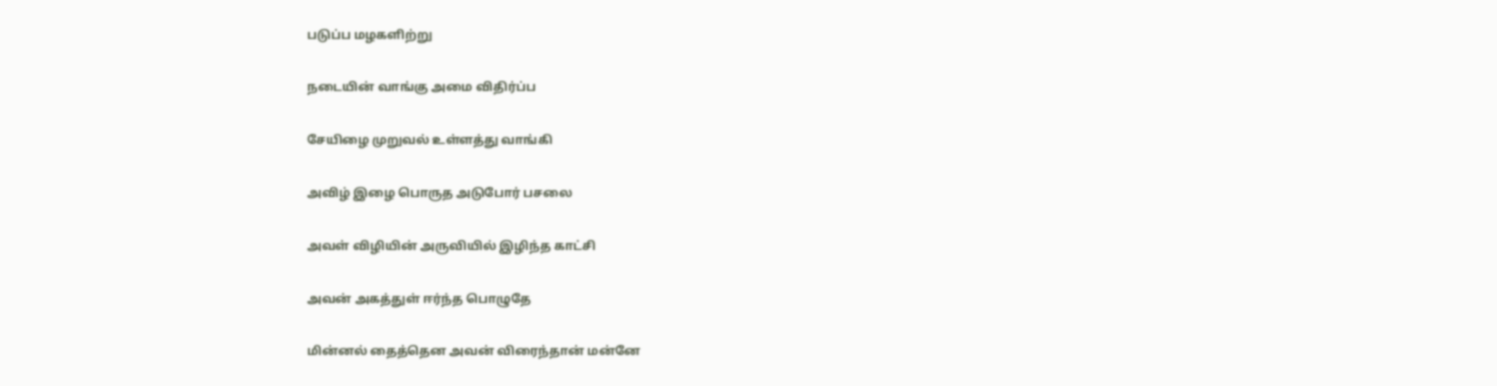படுப்ப மழகளிற்று

நடையின் வாங்கு அமை விதிர்ப்ப‌

சேயிழை முறுவல் உள்ளத்து வாங்கி

அவிழ் இழை பொருத அடுபோர் பசலை

அவள் விழியின் அருவியில் இழிந்த காட்சி

அவன் அகத்துள் ஈர்ந்த பொழுதே

மின்னல் தைத்தென அவன் விரைந்தான் மன்னே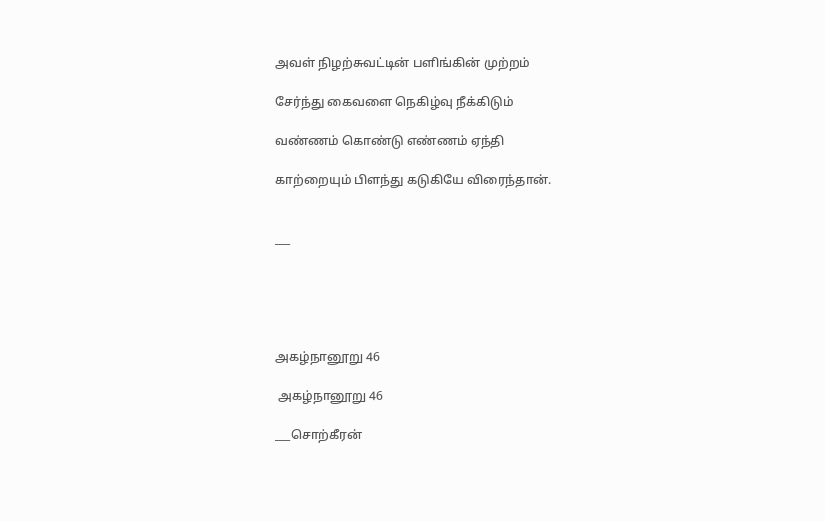அவள் நிழற்சுவட்டின் பளிங்கின் முற்றம்

சேர்ந்து கைவளை நெகிழ்வு நீக்கிடும்

வண்ணம் கொண்டு எண்ணம் ஏந்தி

காற்றையும் பிளந்து கடுகியே விரைந்தான்.


___





அகழ்நானூறு 46

 அகழ்நானூறு 46

___சொற்கீரன்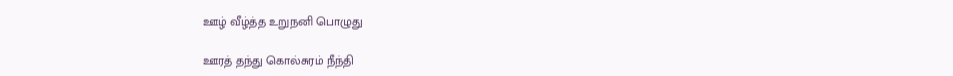ஊழ் வீழ்த்த உறுநனி பொழுது

ஊரத் தந்து கொல்சுரம் நீந்தி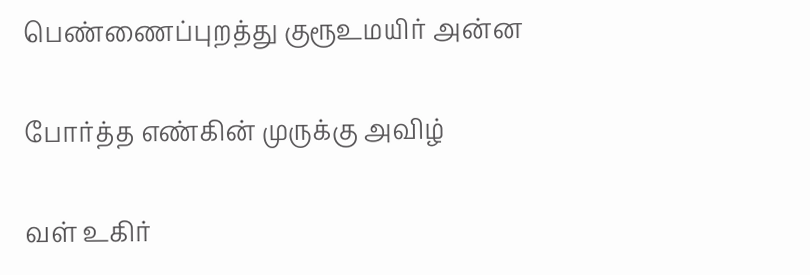பெண்ணைப்புறத்து குரூஉமயிர் அன்ன‌

போர்த்த எண்கின் முருக்கு அவிழ்

வள் உகிர்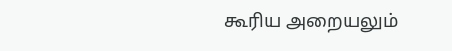கூரிய அறையலும்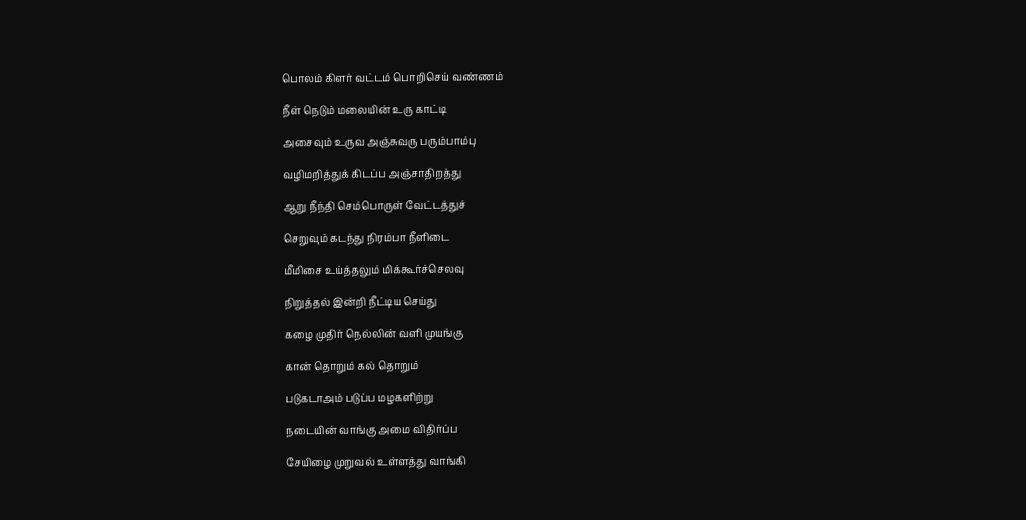பொலம் கிளர் வட்டம் பொறிசெய் வண்ணம்

நீள் நெடும் மலையின் உரு காட்டி

அசைவும் உருவ அஞ்சுவரு பரும்பாம்பு

வழிமறித்துக் கிடப்ப அஞ்சாதிறத்து

ஆறு நீந்தி செம்பொருள் வேட்டத்துச்

செறுவும் கடந்து நிரம்பா நீளிடை

மீமிசை உய்த்தலும் மிக்கூர்ச்செலவு

நிறுத்தல் இன்றி நீட்டிய செய்து

கழை முதிர் நெல்லின் வளி முயங்கு

கான் தொறும் கல் தொறும்

படுகடாஅம் படுப்ப மழகளிற்று

நடையின் வாங்கு அமை விதிர்ப்ப‌

சேயிழை முறுவல் உள்ளத்து வாங்கி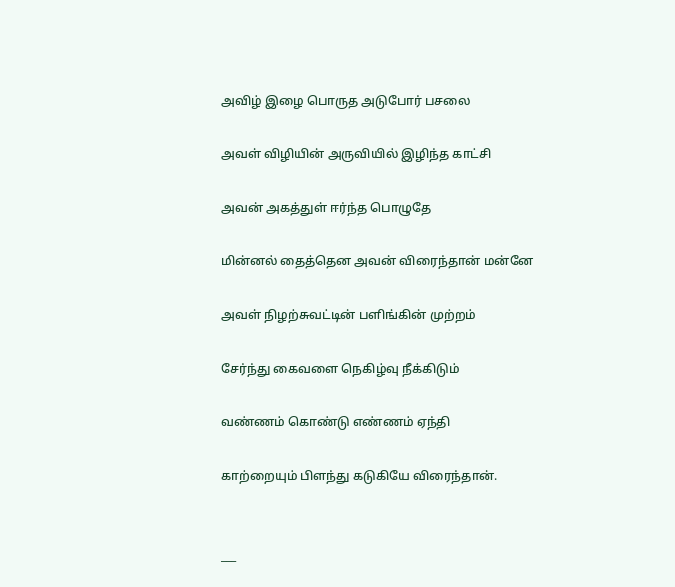அவிழ் இழை பொருத அடுபோர் பசலை

அவள் விழியின் அருவியில் இழிந்த காட்சி

அவன் அகத்துள் ஈர்ந்த பொழுதே

மின்னல் தைத்தென அவன் விரைந்தான் மன்னே

அவள் நிழற்சுவட்டின் பளிங்கின் முற்றம்

சேர்ந்து கைவளை நெகிழ்வு நீக்கிடும்

வண்ணம் கொண்டு எண்ணம் ஏந்தி

காற்றையும் பிளந்து கடுகியே விரைந்தான்.


___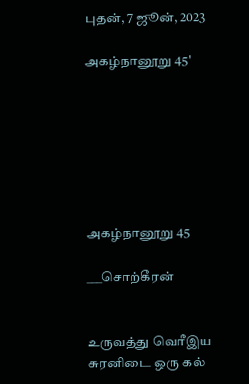புதன், 7 ஜூன், 2023

அகழ்நானூறு 45'







அகழ்நானூறு 45

___சொற்கீரன்


உருவத்து வெரீஇய சுரனிடை ஒரு கல்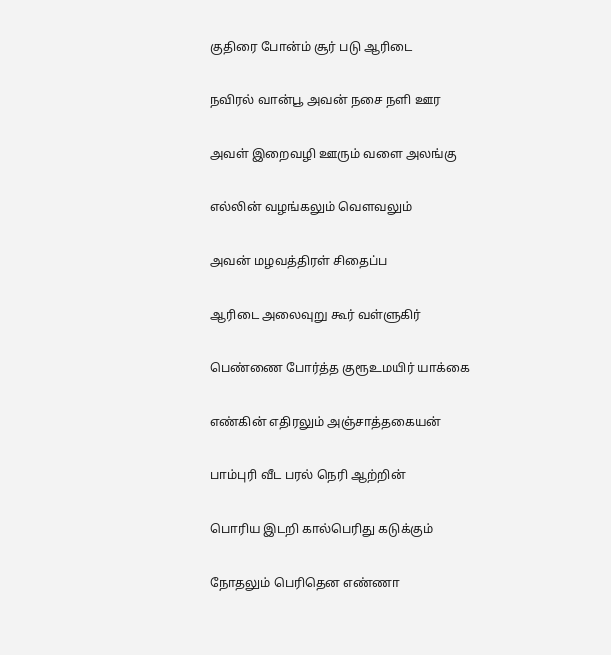குதிரை போன்ம் சூர் படு ஆரிடை

நவிரல் வான்பூ அவன் நசை நளி ஊர‌

அவள் இறைவழி ஊரும் வளை அலங்கு

எல்லின் வழங்கலும் வௌவலும்

அவன் மழவத்திரள் சிதைப்ப

ஆரிடை அலைவுறு கூர் வள்ளுகிர்

பெண்ணை போர்த்த குரூஉமயிர் யாக்கை

எண்கின் எதிரலும் அஞ்சாத்தகையன்

பாம்புரி வீட பரல் நெரி ஆற்றின்

பொரிய இடறி கால்பெரிது கடுக்கும்

நோதலும் பெரிதென எண்ணா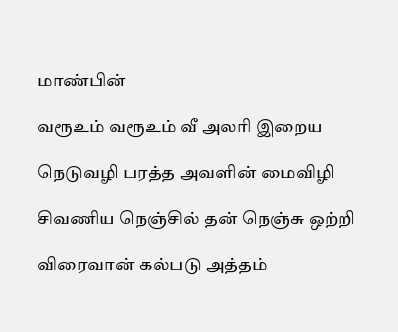மாண்பின்

வரூஉம் வரூஉம் வீ அலரி இறைய

நெடுவழி பரத்த அவளின் மைவிழி

சிவணிய நெஞ்சில் தன் நெஞ்சு ஒற்றி

விரைவான் கல்படு அத்தம்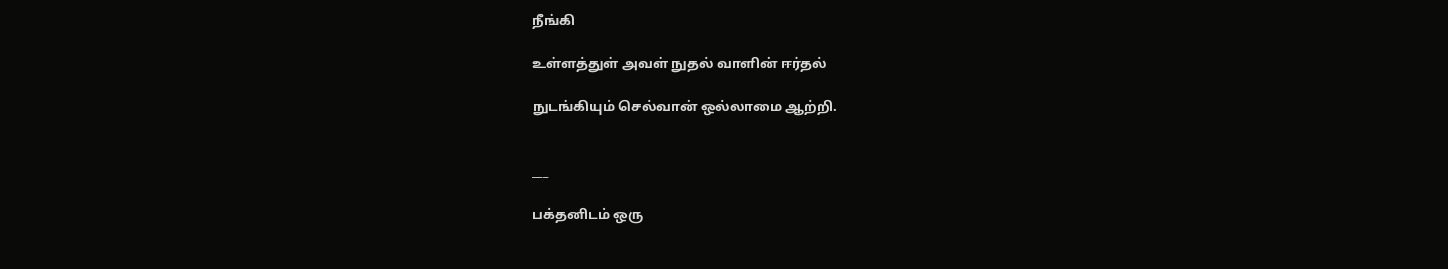நீங்கி

உள்ளத்துள் அவள் நுதல் வாளின் ஈர்தல்

நுடங்கியும் செல்வான் ஒல்லாமை ஆற்றி.


___

பக்தனிடம் ஒரு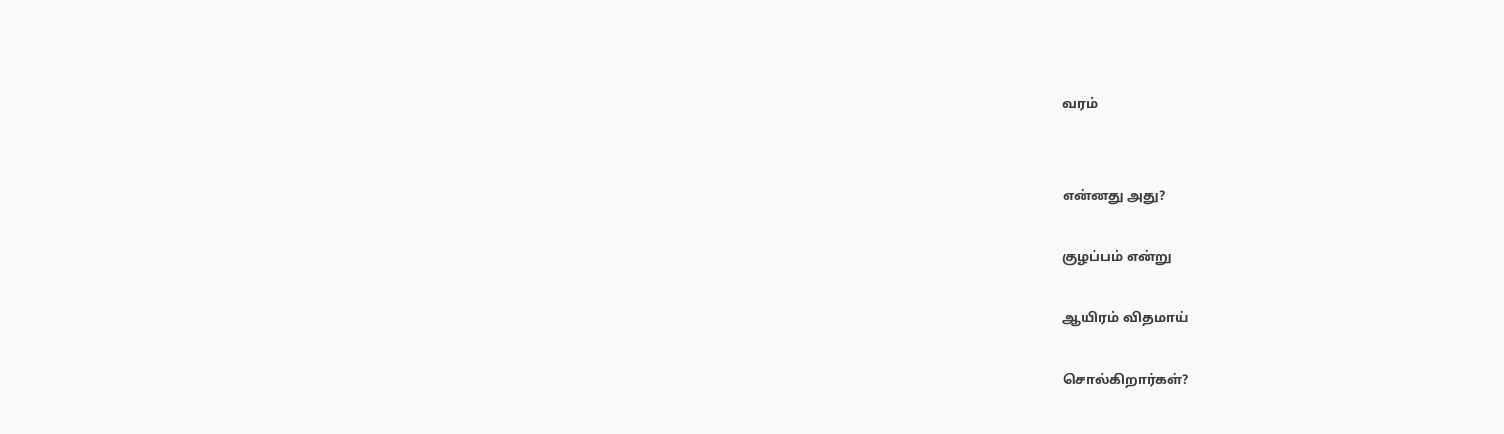வரம்


என்னது அது?

குழப்பம் என்று

ஆயிரம் விதமாய்

சொல்கிறார்கள்?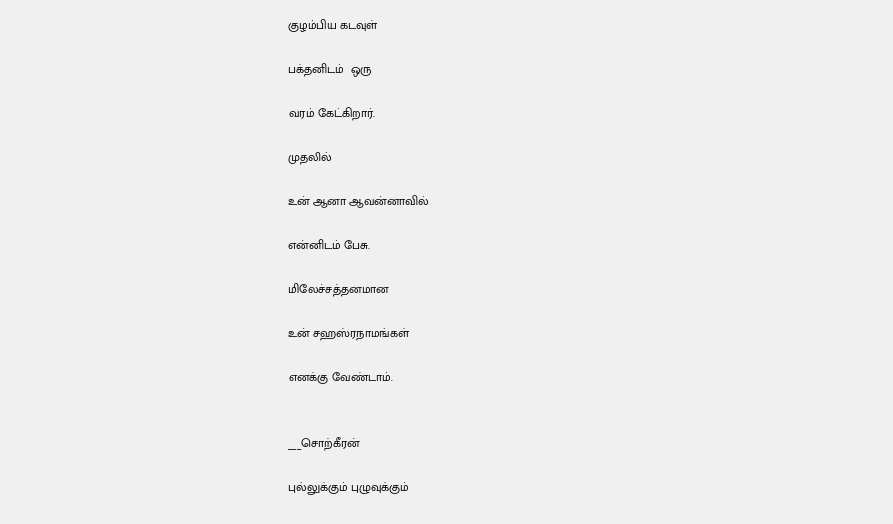குழம்பிய கடவுள்

பக்தனிடம்  ஒரு

வரம் கேட்கிறார்.

முதலில்

உன் ஆனா ஆவன்னாவில்

என்னிடம் பேசு.

மிலேச்சத்தனமான‌

உன் சஹஸ்ரநாமங்கள்

எனக்கு வேண்டாம்.


___சொற்கீரன்

புல்லுக்கும் புழுவுக்கும்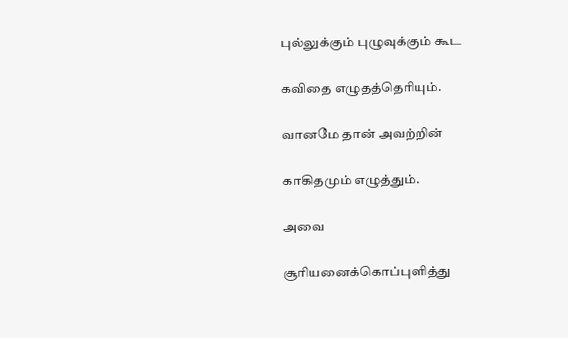புல்லுக்கும் புழுவுக்கும் கூட‌

கவிதை எழுதத்தெரியும்.

வானமே தான் அவற்றின்

காகிதமும் எழுத்தும்.

அவை

சூரியனைக்கொப்புளித்து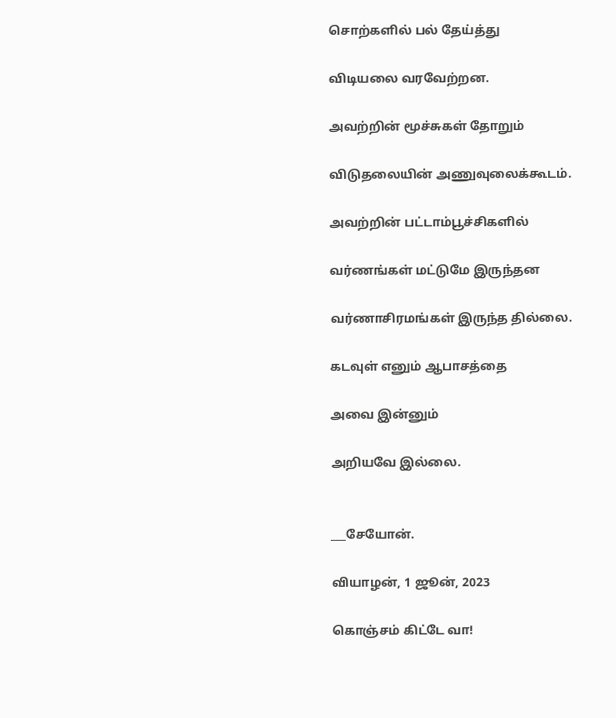சொற்களில் பல் தேய்த்து

விடியலை வரவேற்றன.

அவற்றின் மூச்சுகள் தோறும்

விடுதலையின் அணுவுலைக்கூடம்.

அவற்றின் பட்டாம்பூச்சிகளில்

வர்ணங்கள் மட்டுமே இருந்தன‌

வர்ணாசிரமங்கள் இருந்த தில்லை.

கடவுள் எனும் ஆபாசத்தை

அவை இன்னும்

அறியவே இல்லை.


___சேயோன்.

வியாழன், 1 ஜூன், 2023

கொஞ்சம் கிட்டே வா!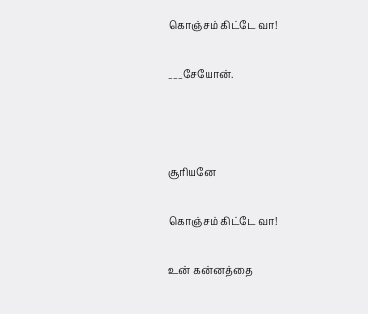கொஞ்சம் கிட்டே வா!

___சேயோன்.



சூரியனே

கொஞ்சம் கிட்டே வா!

உன் கன்னத்தை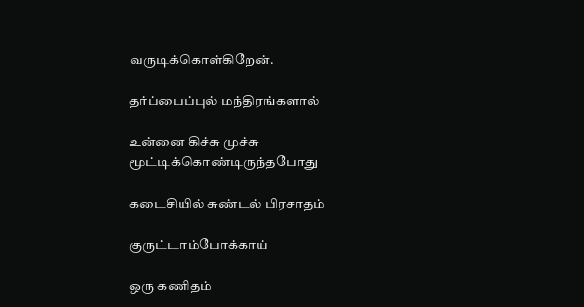வருடிக்கொள்கிறேன்.

தர்ப்பைப்புல் மந்திரங்களால்

உன்னை கிச்சு முச்சு மூட்டிக்கொண்டிருந்தபோது

கடைசியில் சுண்டல் பிரசாதம்

குருட்டாம்போக்காய்

ஒரு கணிதம்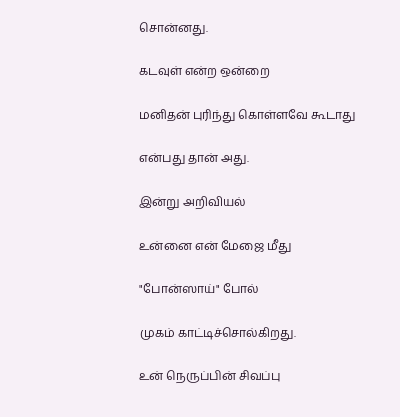சொன்னது.

கடவுள் என்ற ஒன்றை

மனிதன் புரிந்து கொள்ளவே கூடாது

என்பது தான் அது.

இன்று அறிவியல்

உன்னை என் மேஜை மீது

"போன்ஸாய்" போல்

முகம் காட்டிச்சொல்கிறது.

உன் நெருப்பின் சிவப்பு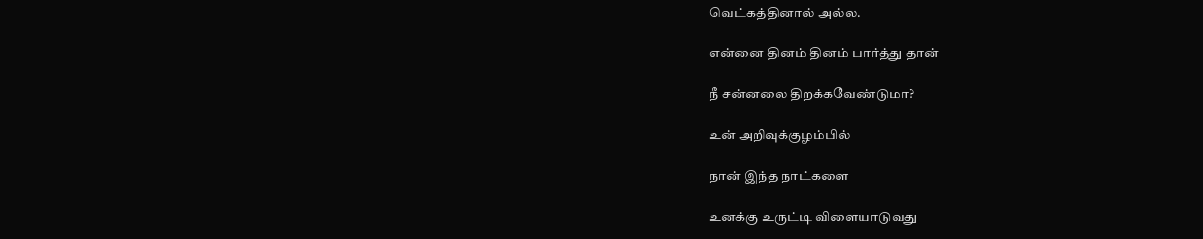வெட்கத்தினால் அல்ல.

என்னை தினம் தினம் பார்த்து தான்

நீ சன்னலை திறக்கவேண்டுமா?

உன் அறிவுக்குழம்பில்

நான் இந்த நாட்களை

உனக்கு உருட்டி விளையாடுவது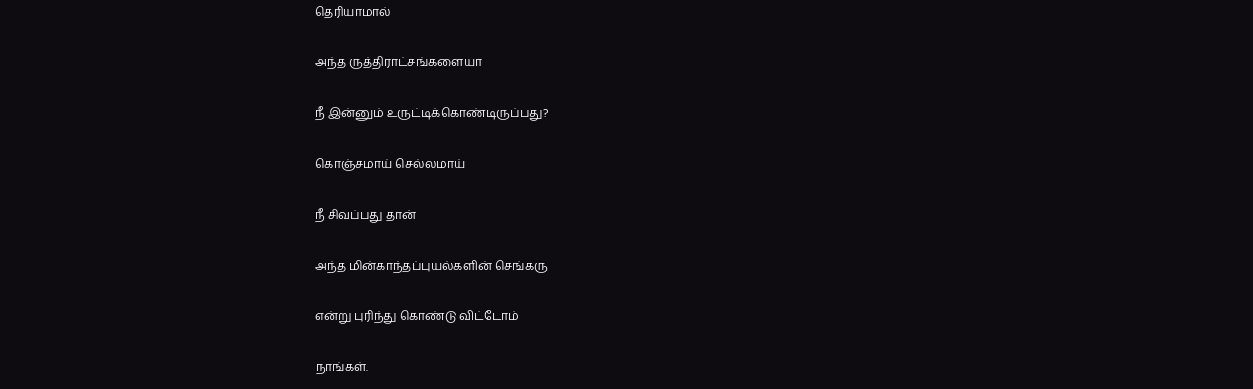தெரியாமால்

அந்த ருத்திராட்சங்களையா

நீ இன்னும் உருட்டிக்கொண்டிருப்பது?

கொஞ்சமாய் செல்லமாய்

நீ சிவப்பது தான்

அந்த மின்காந்தப்புயல்களின் செங்கரு

என்று புரிந்து கொண்டு விட்டோம்

நாங்கள்.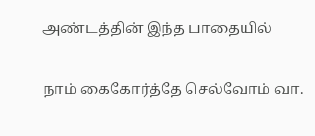அண்டத்தின் இந்த பாதையில்

நாம் கைகோர்த்தே செல்வோம் வா.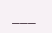___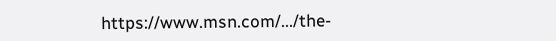https://www.msn.com/.../the-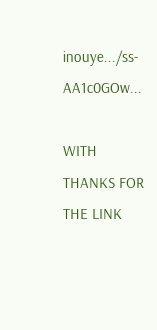inouye.../ss-AA1c0GOw...

WITH THANKS FOR THE LINK